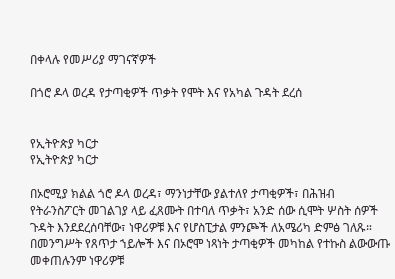በቀላሉ የመሥሪያ ማገናኛዎች

በጎሮ ዶላ ወረዳ የታጣቂዎች ጥቃት የሞት እና የአካል ጉዳት ደረሰ


የኢትዮጵያ ካርታ
የኢትዮጵያ ካርታ

በኦሮሚያ ክልል ጎሮ ዶላ ወረዳ፣ ማንነታቸው ያልተለየ ታጣቂዎች፣ በሕዝብ የትራንስፖርት መገልገያ ላይ ፈጸሙት በተባለ ጥቃት፣ አንድ ሰው ሲሞት ሦስት ሰዎች ጉዳት እንደደረሰባቸው፣ ነዋሪዎቹ እና የሆስፒታል ምንጮች ለአሜሪካ ድምፅ ገለጹ። በመንግሥት የጸጥታ ኀይሎች እና በኦሮሞ ነጻነት ታጣቂዎች መካከል የተኩስ ልውውጡ መቀጠሉንም ነዋሪዎቹ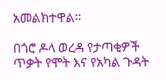አመልክተዋል።

በጎሮ ዶላ ወረዳ የታጣቂዎች ጥቃት የሞት እና የአካል ጉዳት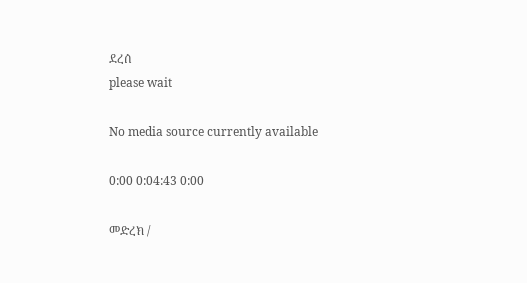ደረሰ
please wait

No media source currently available

0:00 0:04:43 0:00

መድረክ /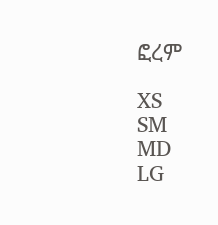ፎረም

XS
SM
MD
LG